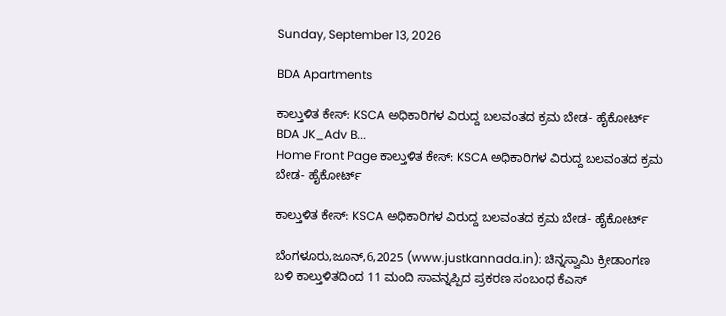Sunday, September 13, 2026

BDA Apartments

ಕಾಲ್ತುಳಿತ ಕೇಸ್: KSCA ಅಧಿಕಾರಿಗಳ ವಿರುದ್ದ ಬಲವಂತದ ಕ್ರಮ ಬೇಡ- ಹೈಕೋರ್ಟ್ BDA JK_Adv B...
Home Front Page ಕಾಲ್ತುಳಿತ ಕೇಸ್: KSCA ಅಧಿಕಾರಿಗಳ ವಿರುದ್ದ ಬಲವಂತದ ಕ್ರಮ ಬೇಡ- ಹೈಕೋರ್ಟ್

ಕಾಲ್ತುಳಿತ ಕೇಸ್: KSCA ಅಧಿಕಾರಿಗಳ ವಿರುದ್ದ ಬಲವಂತದ ಕ್ರಮ ಬೇಡ- ಹೈಕೋರ್ಟ್

ಬೆಂಗಳೂರು,ಜೂನ್,6,2025 (www.justkannada.in): ಚಿನ್ನಸ್ವಾಮಿ ಕ್ರೀಡಾಂಗಣ ಬಳಿ ಕಾಲ್ತುಳಿತದಿಂದ 11 ಮಂದಿ ಸಾವನ್ನಪ್ಪಿದ ಪ್ರಕರಣ ಸಂಬಂಧ ಕೆಎಸ್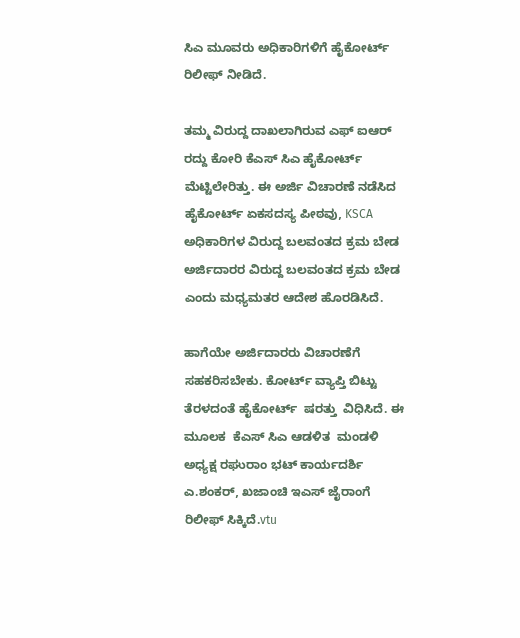ಸಿಎ ಮೂವರು ಅಧಿಕಾರಿಗಳಿಗೆ ಹೈಕೋರ್ಟ್ ರಿಲೀಫ್ ನೀಡಿದೆ.

ತಮ್ಮ ವಿರುದ್ದ ದಾಖಲಾಗಿರುವ ಎಫ್ ಐಆರ್ ರದ್ದು ಕೋರಿ ಕೆಎಸ್ ಸಿಎ ಹೈಕೋರ್ಟ್ ಮೆಟ್ಟಿಲೇರಿತ್ತು. ಈ ಅರ್ಜಿ ವಿಚಾರಣೆ ನಡೆಸಿದ ಹೈಕೋರ್ಟ್ ಏಕಸದಸ್ಯ ಪೀಠವು, KSCA ಅಧಿಕಾರಿಗಳ ವಿರುದ್ದ ಬಲವಂತದ ಕ್ರಮ ಬೇಡ  ಅರ್ಜಿದಾರರ ವಿರುದ್ದ ಬಲವಂತದ ಕ್ರಮ ಬೇಡ ಎಂದು ಮಧ್ಯಮತರ ಆದೇಶ ಹೊರಡಿಸಿದೆ.

ಹಾಗೆಯೇ ಅರ್ಜಿದಾರರು ವಿಚಾರಣೆಗೆ ಸಹಕರಿಸಬೇಕು. ಕೋರ್ಟ್ ವ್ಯಾಪ್ತಿ ಬಿಟ್ಟು ತೆರಳದಂತೆ ಹೈಕೋರ್ಟ್  ಷರತ್ತು  ವಿಧಿಸಿದೆ. ಈ ಮೂಲಕ  ಕೆಎಸ್ ಸಿಎ ಆಡಳಿತ  ಮಂಡಳಿ ಅಧ್ಯಕ್ಷ ರಘುರಾಂ ಭಟ್ ಕಾರ್ಯದರ್ಶಿ  ಎ.ಶಂಕರ್, ಖಜಾಂಚಿ ಇಎಸ್ ಜೈರಾಂಗೆ  ರಿಲೀಫ್ ಸಿಕ್ಕಿದೆ.vtu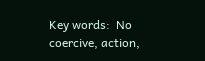Key words:  No coercive, action,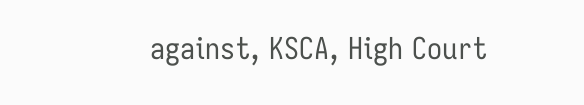against, KSCA, High Court